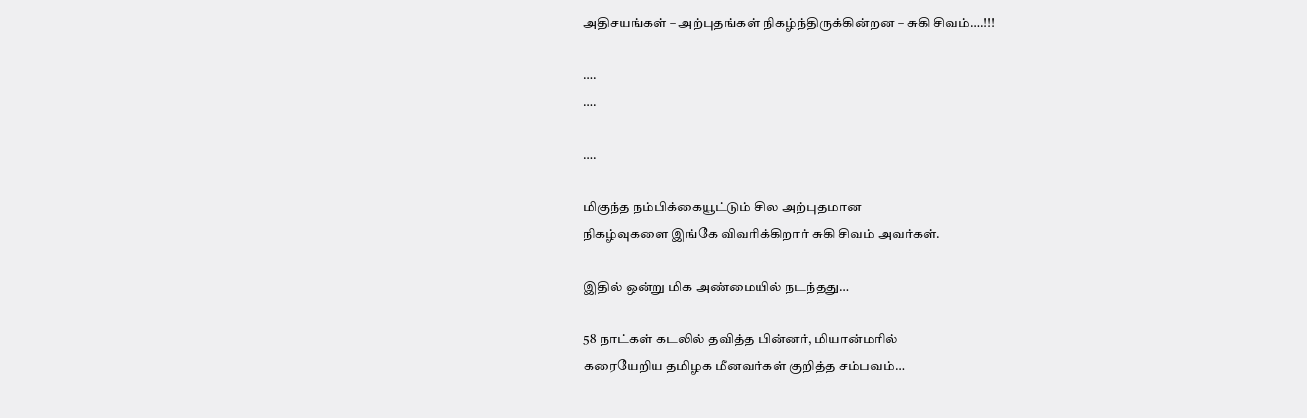அதிசயங்கள் – அற்புதங்கள் நிகழ்ந்திருக்கின்றன – சுகி சிவம்….!!!

….
….

….

மிகுந்த நம்பிக்கையூட்டும் சில அற்புதமான
நிகழ்வுகளை இங்கே விவரிக்கிறார் சுகி சிவம் அவர்கள்.

இதில் ஒன்று மிக அண்மையில் நடந்தது…

58 நாட்கள் கடலில் தவித்த பின்னர், மியான்மரில்
கரையேறிய தமிழக மீனவர்கள் குறித்த சம்பவம்…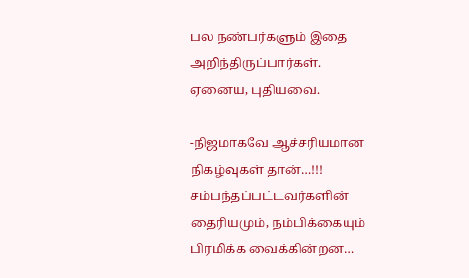பல நண்பர்களும் இதை அறிந்திருப்பார்கள்.
ஏனைய, புதியவை.

-நிஜமாகவே ஆச்சரியமான நிகழ்வுகள் தான்…!!!
சம்பந்தப்பட்டவர்களின் தைரியமும், நம்பிக்கையும்
பிரமிக்க வைக்கின்றன…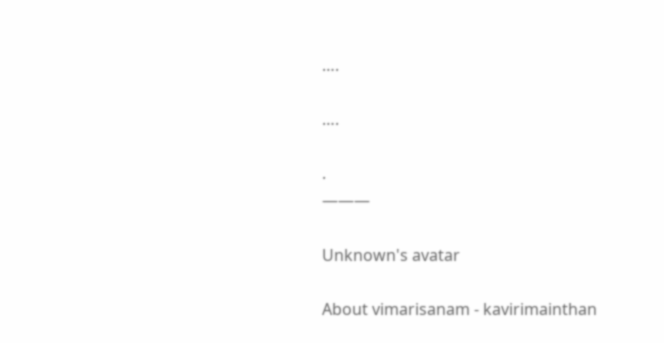….

….

.
———

Unknown's avatar

About vimarisanam - kavirimainthan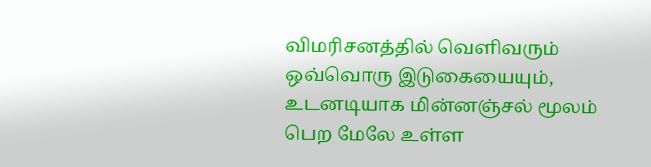விமரிசனத்தில் வெளிவரும் ஒவ்வொரு இடுகையையும், உடனடியாக மின்னஞ்சல் மூலம் பெற மேலே உள்ள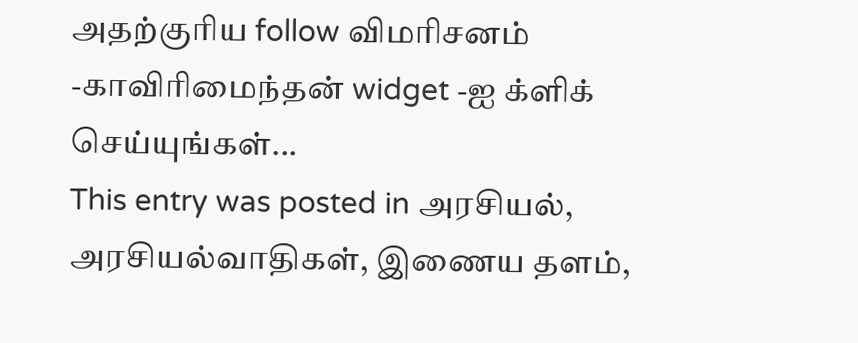அதற்குரிய follow விமரிசனம் -காவிரிமைந்தன் widget -ஐ க்ளிக் செய்யுங்கள்...
This entry was posted in அரசியல், அரசியல்வாதிகள், இணைய தளம்,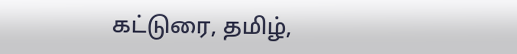கட்டுரை, தமிழ்,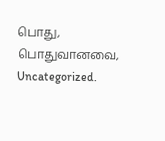பொது, பொதுவானவை, Uncategorized.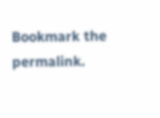Bookmark the permalink.